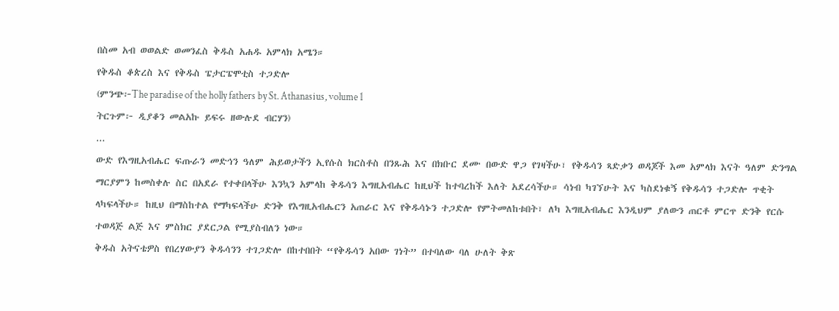በስመ አብ ወወልድ ወመንፈስ ቅዱስ አሐዱ አምላክ አሜን።
የቅዱስ ቆጵረስ እና የቅዱስ ፔታርፔሞቲስ ተጋድሎ
(ምንጭ፦The paradise of the holly fathers by St. Athanasius, volume 1
ትርጉም፦ ዲያቆን መልአኩ ይፍሩ ዘውሉደ ብርሃን)
...
ውድ የእግዚአብሔር ፍጡራን መድኅን ዓለም ሕይወታችን ኢየሱስ ክርስቶስ በንጹሕ እና በክቡር ደሙ በውድ ዋጋ የገዛችሁ፣ የቅዱሳን ጻድቃን ወዳጆች እመ አምላክ እናት ዓለም ድንግል ማርያምን ከመስቀሉ ስር በአደራ የተቀበላችሁ እንኳን አምላከ ቅዱሳን እግዚአብሔር ከዚህች ከተባረከች እለት አደረሳችሁ። ሳነብ ካገኘሁት እና ካስደነቁኝ የቅዱሳን ተጋድሎ ጥቂት ላካፍላችሁ። ከዚህ በማስከተል የማካፍላችሁ ድንቅ የእግዚአብሔርን አጠራር እና የቅዱሳኑን ተጋድሎ የምትመለከቱበት፣ ለካ እግዚአብሔር እንዲህም ያለውን ጠርቶ ምርጥ ድንቅ የርሱ ተወዳጅ ልጅ እና ምስክር ያደርጋል የሚያስብለን ነው።
ቅዱስ አትናቴዎስ የበረሃውያን ቅዱሳንን ተገጋድሎ በከተበበት “የቅዱሳን አበው ገነት” በተባለው ባለ ሁለት ቅጽ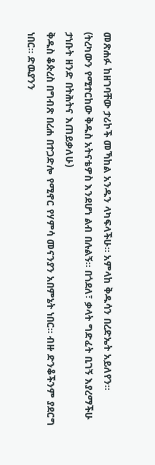መጽሐፉ ከዘገባቸው ታሪኮች መኻከል አንዱን ላካፍላችሁ። አምላከ ቅዱሳን በረድኤት አይለየን።
(ትረካውን የሚተርከው ቅዱስ አትናቴዎስ እንደሆነ ልብ በሉልኝ። በጎደለ፣ ቃላት ግድፈት ቢገኝ እያረማችሁ ታነቡት ዘንድ በትሕትና እጠይቃለሁ)
ቅዱስ ቆጵረስ በግብጽ በረሐ በተጋድሎ የሚኖር የሃምሳ መናንያን አበምኔት ነበር። ብዙ ድንቆችንም ያደርግ ነበር። ድዉያንን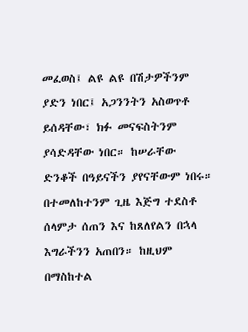መፈወስ፤ ልዩ ልዩ በሽታዎችንም ያድን ነበር፤ አጋንንትን አስወጥቶ ይሰዳቸው፣ ክፉ መናፍስትንም ያሳድዳቸው ነበር። ከሠራቸው ድንቆች በዓይናችን ያየናቸውም ነበሩ። በተመለከተንም ጊዜ እጅግ ተደስቶ ሰላምታ ሰጠን እና ከጸለየልን በኋላ እግራችንን አጠበን። ከዚህም በማስከተል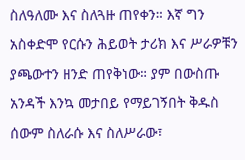ስለዓለሙ እና ስለጓዙ ጠየቀን። እኛ ግን አስቀድሞ የርሱን ሕይወት ታሪክ እና ሥራዎቹን ያጫውተን ዘንድ ጠየቅነው። ያም በውስጡ አንዳች እንኳ መታበይ የማይገኝበት ቅዱስ ሰውም ስለራሱ እና ስለሥራው፣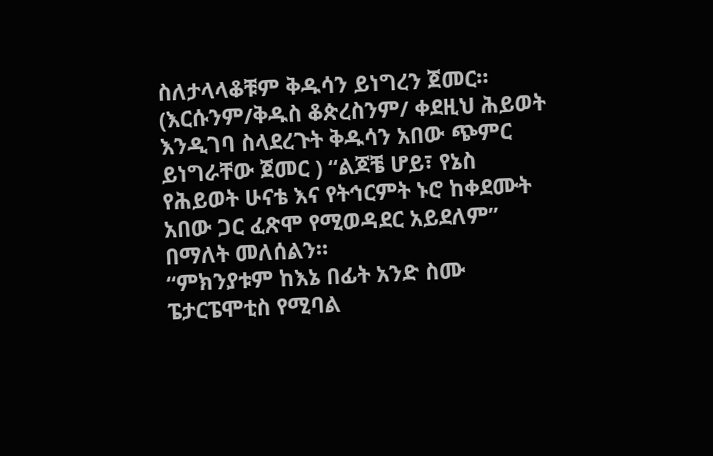ስለታላላቆቹም ቅዱሳን ይነግረን ጀመር። (እርሱንም/ቅዱስ ቆጵረስንም/ ቀደዚህ ሕይወት እንዲገባ ስላደረጉት ቅዱሳን አበው ጭምር ይነግራቸው ጀመር ) “ልጆቼ ሆይ፣ የኔስ የሕይወት ሁናቴ እና የትኅርምት ኑሮ ከቀደሙት አበው ጋር ፈጽሞ የሚወዳደር አይደለም” በማለት መለሰልን።
“ምክንያቱም ከእኔ በፊት አንድ ስሙ ፔታርፔሞቲስ የሚባል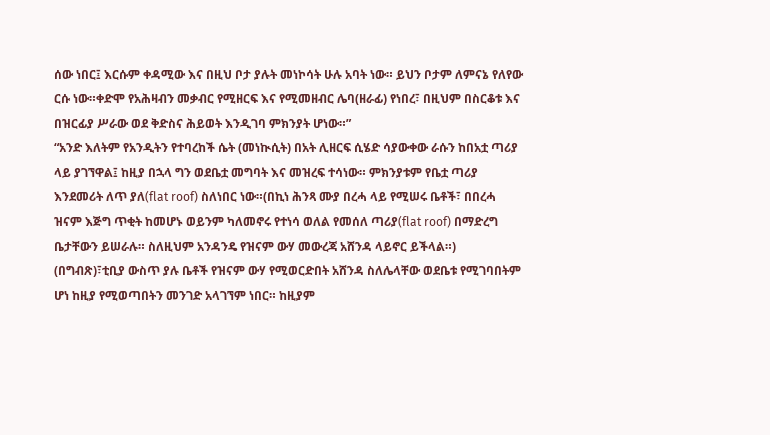ሰው ነበር፤ እርሱም ቀዳሚው እና በዚህ ቦታ ያሉት መነኮሳት ሁሉ አባት ነው። ይህን ቦታም ለምናኔ የለየው ርሱ ነው።ቀድሞ የአሕዛብን መቃብር የሚዘርፍ እና የሚመዘብር ሌባ(ዘራፊ) የነበረ፣ በዚህም በስርቆቱ እና በዝርፊያ ሥራው ወደ ቅድስና ሕይወት እንዲገባ ምክንያት ሆነው።”
“አንድ እለትም የአንዲትን የተባረከች ሴት (መነኲሲት) በአት ሊዘርፍ ሲሄድ ሳያውቀው ራሱን ከበአቷ ጣሪያ ላይ ያገኘዋል፤ ከዚያ በኋላ ግን ወደቤቷ መግባት እና መዝረፍ ተሳነው። ምክንያቱም የቤቷ ጣሪያ እንደመሪት ለጥ ያለ(flat roof) ስለነበር ነው።(በኪነ ሕንጻ ሙያ በረሓ ላይ የሚሠሩ ቤቶች፣ በበረሓ ዝናም እጅግ ጥቂት ከመሆኑ ወይንም ካለመኖሩ የተነሳ ወለል የመሰለ ጣሪያ(flat roof) በማድረግ ቤታቸውን ይሠራሉ። ስለዚህም አንዳንዴ የዝናም ውሃ መውረጃ አሸንዳ ላይኖር ይችላል።)
(በግብጽ)፣ቲቢያ ውስጥ ያሉ ቤቶች የዝናም ውሃ የሚወርድበት አሸንዳ ስለሌላቸው ወደቤቱ የሚገባበትም ሆነ ከዚያ የሚወጣበትን መንገድ አላገኘም ነበር። ከዚያም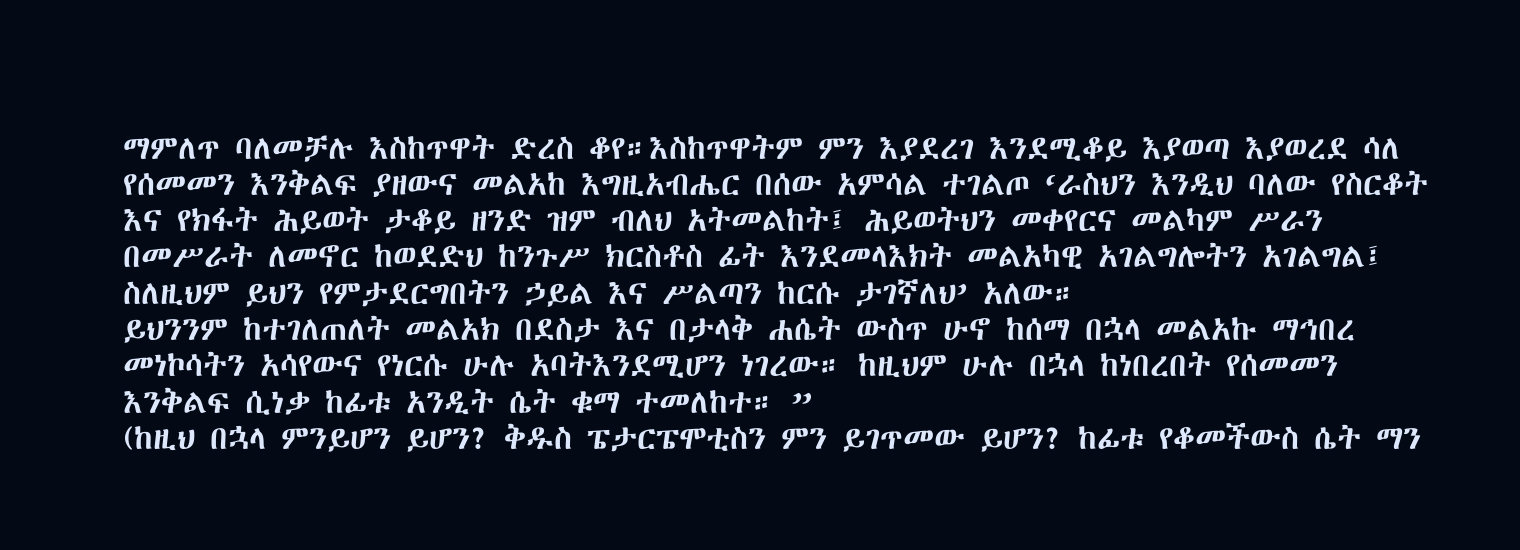ማምለጥ ባለመቻሉ እስከጥዋት ድረስ ቆየ።እስከጥዋትም ምን እያደረገ እንደሚቆይ እያወጣ እያወረደ ሳለ የሰመመን እንቅልፍ ያዘውና መልአከ እግዚአብሔር በሰው አምሳል ተገልጦ ‘ራስህን እንዲህ ባለው የስርቆት እና የክፋት ሕይወት ታቆይ ዘንድ ዝም ብለህ አትመልከት፤ ሕይወትህን መቀየርና መልካም ሥራን በመሥራት ለመኖር ከወደድህ ከንጉሥ ክርስቶስ ፊት እንደመላእክት መልአካዊ አገልግሎትን አገልግል፤ ስለዚህም ይህን የምታደርግበትን ኃይል እና ሥልጣን ከርሱ ታገኛለህ’ አለው።
ይህንንም ከተገለጠለት መልአክ በደስታ እና በታላቅ ሐሴት ውስጥ ሁኖ ከሰማ በኋላ መልአኩ ማኅበረ መነኮሳትን አሳየውና የነርሱ ሁሉ አባትእንደሚሆን ነገረው። ከዚህም ሁሉ በኋላ ከነበረበት የሰመመን እንቅልፍ ሲነቃ ከፊቱ አንዲት ሴት ቁማ ተመለከተ። ”
(ከዚህ በኋላ ምንይሆን ይሆን? ቅዱስ ፔታርፔሞቲስን ምን ይገጥመው ይሆን? ከፊቱ የቆመችውስ ሴት ማን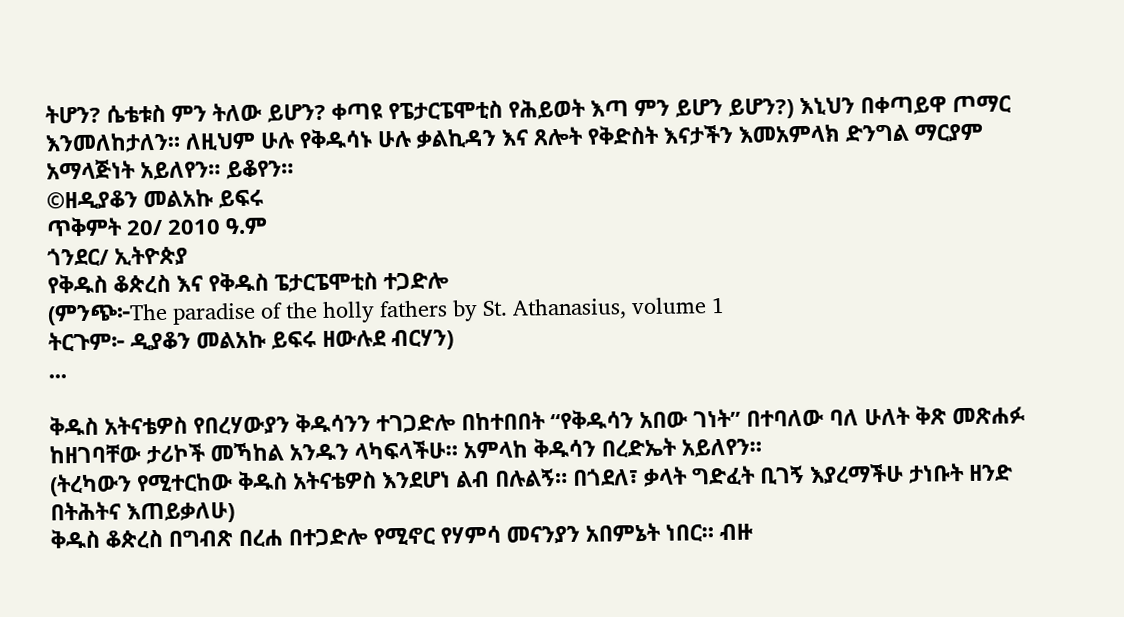ትሆን? ሴቴቱስ ምን ትለው ይሆን? ቀጣዩ የፔታርፔሞቲስ የሕይወት እጣ ምን ይሆን ይሆን?) እኒህን በቀጣይዋ ጦማር እንመለከታለን። ለዚህም ሁሉ የቅዱሳኑ ሁሉ ቃልኪዳን እና ጸሎት የቅድስት እናታችን እመአምላክ ድንግል ማርያም አማላጅነት አይለየን። ይቆየን።
©ዘዲያቆን መልአኩ ይፍሩ
ጥቅምት 20/ 2010 ዓ.ም
ጎንደር/ ኢትዮጵያ
የቅዱስ ቆጵረስ እና የቅዱስ ፔታርፔሞቲስ ተጋድሎ
(ምንጭ፦The paradise of the holly fathers by St. Athanasius, volume 1
ትርጉም፦ ዲያቆን መልአኩ ይፍሩ ዘውሉደ ብርሃን)
...

ቅዱስ አትናቴዎስ የበረሃውያን ቅዱሳንን ተገጋድሎ በከተበበት “የቅዱሳን አበው ገነት” በተባለው ባለ ሁለት ቅጽ መጽሐፉ ከዘገባቸው ታሪኮች መኻከል አንዱን ላካፍላችሁ። አምላከ ቅዱሳን በረድኤት አይለየን።
(ትረካውን የሚተርከው ቅዱስ አትናቴዎስ እንደሆነ ልብ በሉልኝ። በጎደለ፣ ቃላት ግድፈት ቢገኝ እያረማችሁ ታነቡት ዘንድ በትሕትና እጠይቃለሁ)
ቅዱስ ቆጵረስ በግብጽ በረሐ በተጋድሎ የሚኖር የሃምሳ መናንያን አበምኔት ነበር። ብዙ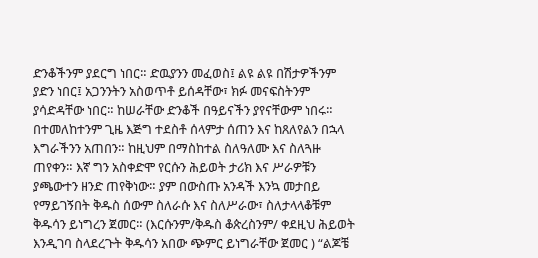ድንቆችንም ያደርግ ነበር። ድዉያንን መፈወስ፤ ልዩ ልዩ በሽታዎችንም ያድን ነበር፤ አጋንንትን አስወጥቶ ይሰዳቸው፣ ክፉ መናፍስትንም ያሳድዳቸው ነበር። ከሠራቸው ድንቆች በዓይናችን ያየናቸውም ነበሩ። በተመለከተንም ጊዜ እጅግ ተደስቶ ሰላምታ ሰጠን እና ከጸለየልን በኋላ እግራችንን አጠበን። ከዚህም በማስከተል ስለዓለሙ እና ስለጓዙ ጠየቀን። እኛ ግን አስቀድሞ የርሱን ሕይወት ታሪክ እና ሥራዎቹን ያጫውተን ዘንድ ጠየቅነው። ያም በውስጡ አንዳች እንኳ መታበይ የማይገኝበት ቅዱስ ሰውም ስለራሱ እና ስለሥራው፣ ስለታላላቆቹም ቅዱሳን ይነግረን ጀመር። (እርሱንም/ቅዱስ ቆጵረስንም/ ቀደዚህ ሕይወት እንዲገባ ስላደረጉት ቅዱሳን አበው ጭምር ይነግራቸው ጀመር ) “ልጆቼ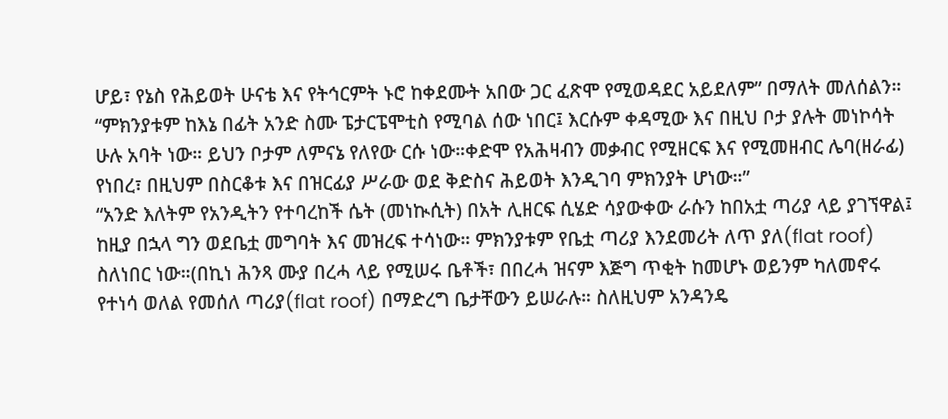ሆይ፣ የኔስ የሕይወት ሁናቴ እና የትኅርምት ኑሮ ከቀደሙት አበው ጋር ፈጽሞ የሚወዳደር አይደለም” በማለት መለሰልን።
“ምክንያቱም ከእኔ በፊት አንድ ስሙ ፔታርፔሞቲስ የሚባል ሰው ነበር፤ እርሱም ቀዳሚው እና በዚህ ቦታ ያሉት መነኮሳት ሁሉ አባት ነው። ይህን ቦታም ለምናኔ የለየው ርሱ ነው።ቀድሞ የአሕዛብን መቃብር የሚዘርፍ እና የሚመዘብር ሌባ(ዘራፊ) የነበረ፣ በዚህም በስርቆቱ እና በዝርፊያ ሥራው ወደ ቅድስና ሕይወት እንዲገባ ምክንያት ሆነው።”
“አንድ እለትም የአንዲትን የተባረከች ሴት (መነኲሲት) በአት ሊዘርፍ ሲሄድ ሳያውቀው ራሱን ከበአቷ ጣሪያ ላይ ያገኘዋል፤ ከዚያ በኋላ ግን ወደቤቷ መግባት እና መዝረፍ ተሳነው። ምክንያቱም የቤቷ ጣሪያ እንደመሪት ለጥ ያለ(flat roof) ስለነበር ነው።(በኪነ ሕንጻ ሙያ በረሓ ላይ የሚሠሩ ቤቶች፣ በበረሓ ዝናም እጅግ ጥቂት ከመሆኑ ወይንም ካለመኖሩ የተነሳ ወለል የመሰለ ጣሪያ(flat roof) በማድረግ ቤታቸውን ይሠራሉ። ስለዚህም አንዳንዴ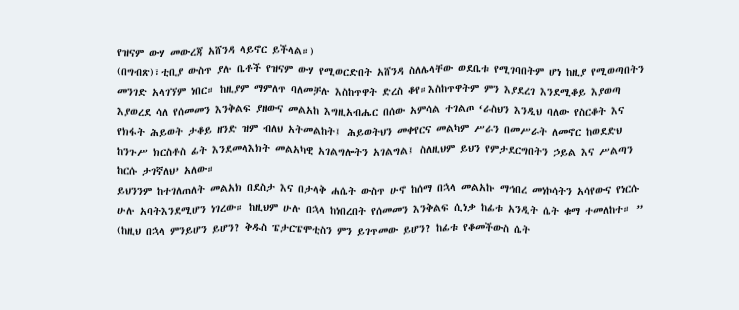የዝናም ውሃ መውረጃ አሸንዳ ላይኖር ይችላል።)
(በግብጽ)፣ቲቢያ ውስጥ ያሉ ቤቶች የዝናም ውሃ የሚወርድበት አሸንዳ ስለሌላቸው ወደቤቱ የሚገባበትም ሆነ ከዚያ የሚወጣበትን መንገድ አላገኘም ነበር። ከዚያም ማምለጥ ባለመቻሉ እስከጥዋት ድረስ ቆየ።እስከጥዋትም ምን እያደረገ እንደሚቆይ እያወጣ እያወረደ ሳለ የሰመመን እንቅልፍ ያዘውና መልአከ እግዚአብሔር በሰው አምሳል ተገልጦ ‘ራስህን እንዲህ ባለው የስርቆት እና የክፋት ሕይወት ታቆይ ዘንድ ዝም ብለህ አትመልከት፤ ሕይወትህን መቀየርና መልካም ሥራን በመሥራት ለመኖር ከወደድህ ከንጉሥ ክርስቶስ ፊት እንደመላእክት መልአካዊ አገልግሎትን አገልግል፤ ስለዚህም ይህን የምታደርግበትን ኃይል እና ሥልጣን ከርሱ ታገኛለህ’ አለው።
ይህንንም ከተገለጠለት መልአክ በደስታ እና በታላቅ ሐሴት ውስጥ ሁኖ ከሰማ በኋላ መልአኩ ማኅበረ መነኮሳትን አሳየውና የነርሱ ሁሉ አባትእንደሚሆን ነገረው። ከዚህም ሁሉ በኋላ ከነበረበት የሰመመን እንቅልፍ ሲነቃ ከፊቱ አንዲት ሴት ቁማ ተመለከተ። ”
(ከዚህ በኋላ ምንይሆን ይሆን? ቅዱስ ፔታርፔሞቲስን ምን ይገጥመው ይሆን? ከፊቱ የቆመችውስ ሴት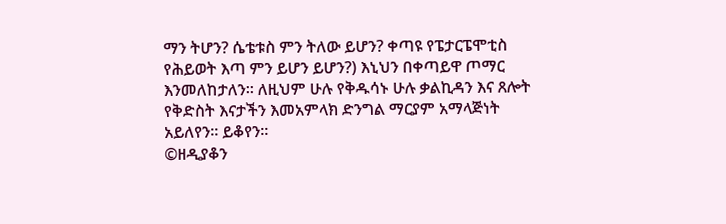ማን ትሆን? ሴቴቱስ ምን ትለው ይሆን? ቀጣዩ የፔታርፔሞቲስ የሕይወት እጣ ምን ይሆን ይሆን?) እኒህን በቀጣይዋ ጦማር እንመለከታለን። ለዚህም ሁሉ የቅዱሳኑ ሁሉ ቃልኪዳን እና ጸሎት የቅድስት እናታችን እመአምላክ ድንግል ማርያም አማላጅነት አይለየን። ይቆየን።
©ዘዲያቆን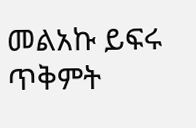መልአኩ ይፍሩ
ጥቅምት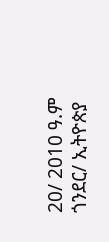20/ 2010 ዓ.ም
ጎንደር/ ኢትዮጵያ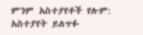ምንም አስተያየቶች የሉም:
አስተያየት ይለጥፉ